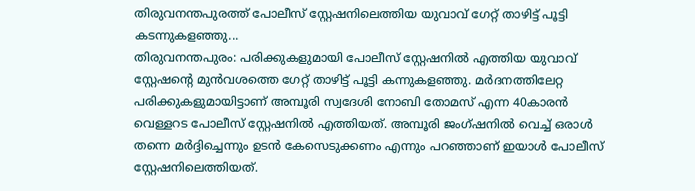തിരുവനന്തപുരത്ത് പോലീസ് സ്റ്റേഷനിലെത്തിയ യുവാവ് ഗേറ്റ് താഴിട്ട് പൂട്ടി കടന്നുകളഞ്ഞു...
തിരുവനന്തപുരം: പരിക്കുകളുമായി പോലീസ് സ്റ്റേഷനിൽ എത്തിയ യുവാവ് സ്റ്റേഷന്റെ മുൻവശത്തെ ഗേറ്റ് താഴിട്ട് പൂട്ടി കന്നുകളഞ്ഞു. മർദനത്തിലേറ്റ പരിക്കുകളുമായിട്ടാണ് അമ്പൂരി സ്വദേശി നോബി തോമസ് എന്ന 40കാരൻ വെള്ളറട പോലീസ് സ്റ്റേഷനിൽ എത്തിയത്. അമ്പൂരി ജംഗ്ഷനിൽ വെച്ച് ഒരാൾ തന്നെ മർദ്ദിച്ചെന്നും ഉടൻ കേസെടുക്കണം എന്നും പറഞ്ഞാണ് ഇയാൾ പോലീസ് സ്റ്റേഷനിലെത്തിയത്.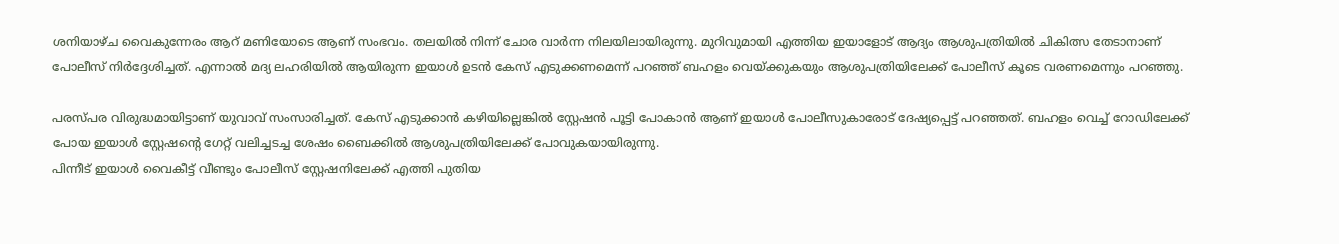ശനിയാഴ്ച വൈകുന്നേരം ആറ് മണിയോടെ ആണ് സംഭവം. തലയിൽ നിന്ന് ചോര വാർന്ന നിലയിലായിരുന്നു. മുറിവുമായി എത്തിയ ഇയാളോട് ആദ്യം ആശുപത്രിയിൽ ചികിത്സ തേടാനാണ് പോലീസ് നിർദ്ദേശിച്ചത്. എന്നാൽ മദ്യ ലഹരിയിൽ ആയിരുന്ന ഇയാൾ ഉടൻ കേസ് എടുക്കണമെന്ന് പറഞ്ഞ് ബഹളം വെയ്ക്കുകയും ആശുപത്രിയിലേക്ക് പോലീസ് കൂടെ വരണമെന്നും പറഞ്ഞു.

പരസ്പര വിരുദ്ധമായിട്ടാണ് യുവാവ് സംസാരിച്ചത്. കേസ് എടുക്കാൻ കഴിയില്ലെങ്കിൽ സ്റ്റേഷൻ പൂട്ടി പോകാൻ ആണ് ഇയാൾ പോലീസുകാരോട് ദേഷ്യപ്പെട്ട് പറഞ്ഞത്. ബഹളം വെച്ച് റോഡിലേക്ക് പോയ ഇയാൾ സ്റ്റേഷന്റെ ഗേറ്റ് വലിച്ചടച്ച ശേഷം ബൈക്കിൽ ആശുപത്രിയിലേക്ക് പോവുകയായിരുന്നു.
പിന്നീട് ഇയാൾ വൈകീട്ട് വീണ്ടും പോലീസ് സ്റ്റേഷനിലേക്ക് എത്തി പുതിയ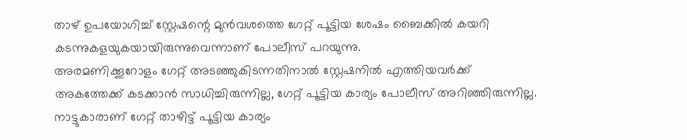താഴ് ഉപയോഗിച്ച് സ്റ്റേഷന്റെ മുൻവശത്തെ ഗേറ്റ് പൂട്ടിയ ശേഷം ബൈക്കിൽ കയറി കടന്നുകളയുകയായിരുന്നുവെന്നാണ് പോലീസ് പറയുന്നു.
അരമണിക്കൂറോളം ഗേറ്റ് അടഞ്ഞുകിടന്നതിനാൽ സ്റ്റേഷനിൽ എത്തിയവർക്ക് അകത്തേക്ക് കടക്കാൻ സാധിച്ചിരുന്നില്ല, ഗേറ്റ് പൂട്ടിയ കാര്യം പോലീസ് അറിഞ്ഞിരുന്നില്ല. നാട്ടുകാരാണ് ഗേറ്റ് താഴിട്ട് പൂട്ടിയ കാര്യം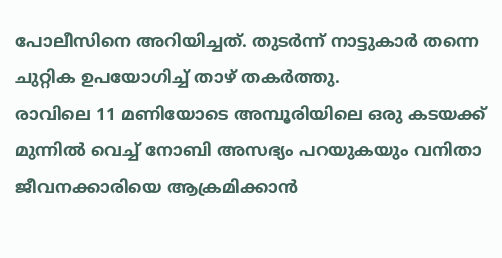പോലീസിനെ അറിയിച്ചത്. തുടർന്ന് നാട്ടുകാർ തന്നെ ചുറ്റിക ഉപയോഗിച്ച് താഴ് തകർത്തു.
രാവിലെ 11 മണിയോടെ അമ്പൂരിയിലെ ഒരു കടയക്ക് മുന്നിൽ വെച്ച് നോബി അസഭ്യം പറയുകയും വനിതാ ജീവനക്കാരിയെ ആക്രമിക്കാൻ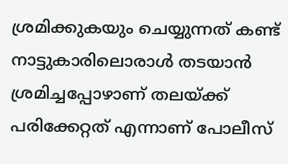ശ്രമിക്കുകയും ചെയ്യുന്നത് കണ്ട് നാട്ടുകാരിലൊരാൾ തടയാൻ ശ്രമിച്ചപ്പോഴാണ് തലയ്ക്ക് പരിക്കേറ്റത് എന്നാണ് പോലീസ്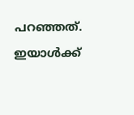പറഞ്ഞത്. ഇയാൾക്ക്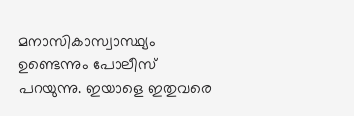മനാസികാസ്വാസ്ഥ്യം ഉണ്ടെന്നും പോലീസ് പറയുന്നു. ഇയാളെ ഇതുവരെ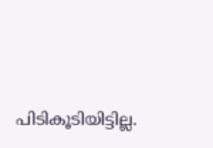പിടികൂടിയിട്ടില്ല.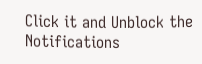Click it and Unblock the Notifications